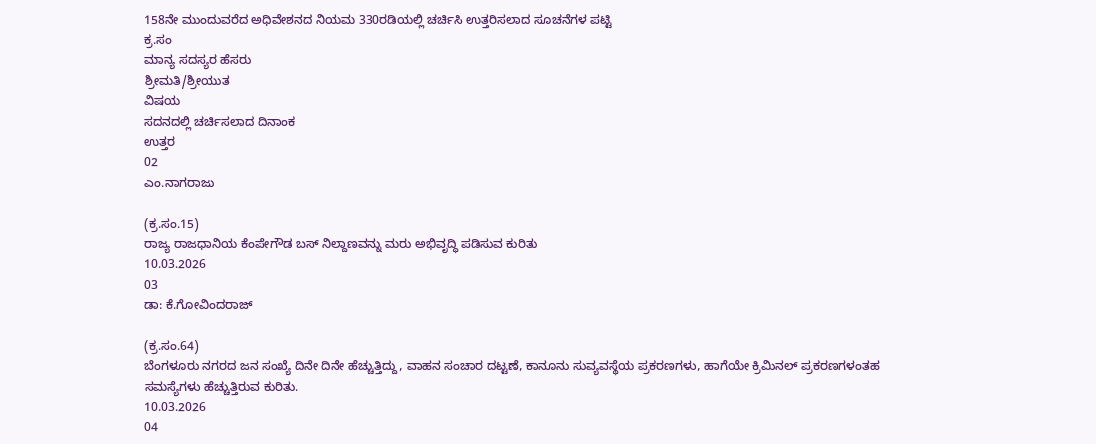158ನೇ ಮುಂದುವರೆದ ಅಧಿವೇಶನದ ನಿಯಮ 330ರಡಿಯಲ್ಲಿ ಚರ್ಚಿಸಿ ಉತ್ತರಿಸಲಾದ ಸೂಚನೆಗಳ ಪಟ್ಟಿ
ಕ್ರ.ಸಂ
ಮಾನ್ಯ ಸದಸ್ಯರ ಹೆಸರು
ಶ್ರೀಮತಿ/ಶ್ರೀಯುತ
ವಿಷಯ
ಸದನದಲ್ಲಿ ಚರ್ಚಿಸಲಾದ ದಿನಾಂಕ
ಉತ್ತರ
02
ಎಂ.ನಾಗರಾಜು

(ಕ್ರ.ಸಂ.15)
ರಾಜ್ಯ ರಾಜಧಾನಿಯ ಕೆಂಪೇಗೌಡ ಬಸ್‌ ನಿಲ್ದಾಣವನ್ನು ಮರು ಅಭಿವೃದ್ಧಿ ಪಡಿಸುವ ಕುರಿತು
10.03.2026
03
ಡಾ: ಕೆ.ಗೋವಿಂದರಾಜ್

(ಕ್ರ.ಸಂ.64)
ಬೆಂಗಳೂರು ನಗರದ ಜನ ಸಂಖ್ಯೆ ದಿನೇ ದಿನೇ ಹೆಚ್ಚುತ್ತಿದ್ದು, ವಾಹನ ಸಂಚಾರ ದಟ್ಟಣೆ, ಕಾನೂನು ಸುವ್ಯವಸ್ಥೆಯ ಪ್ರಕರಣಗಳು, ಹಾಗೆಯೇ ಕ್ರಿಮಿನಲ್ ಪ್ರಕರಣಗಳಂತಹ ಸಮಸ್ಯೆಗಳು ಹೆಚ್ಚುತ್ತಿರುವ ಕುರಿತು.
10.03.2026
04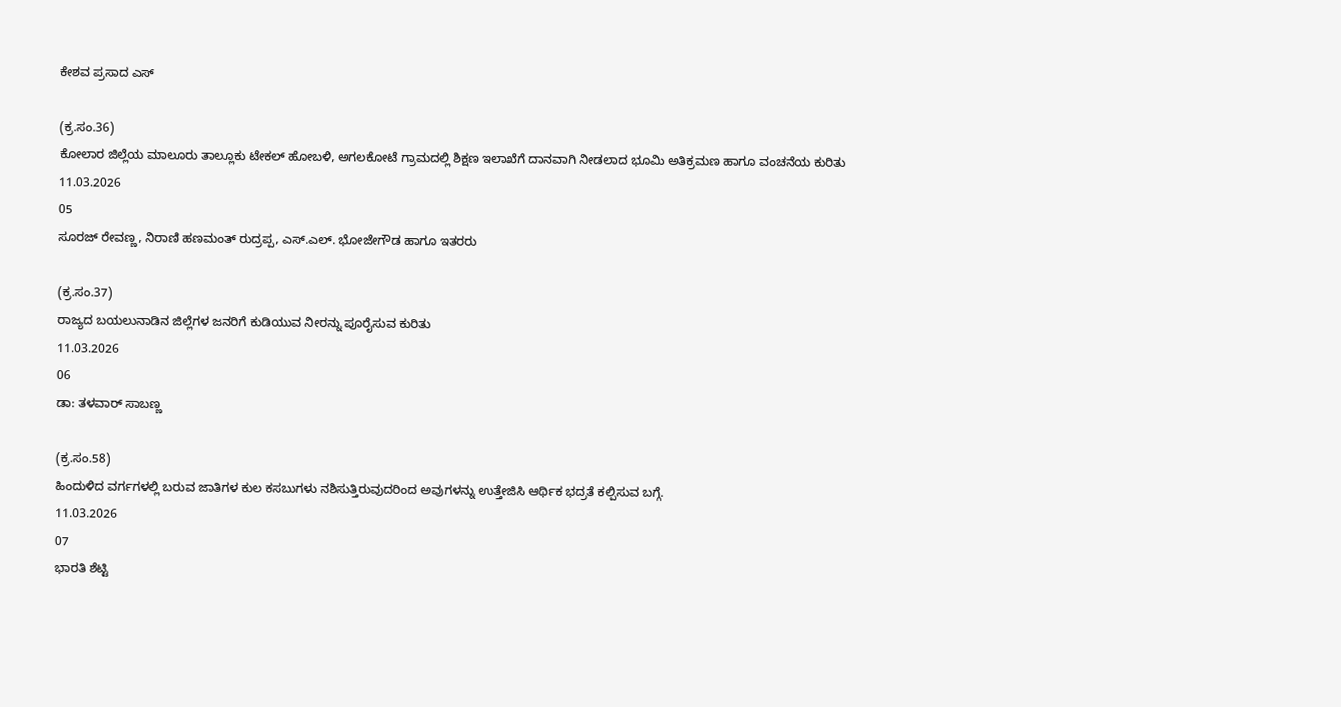ಕೇಶವ ಪ್ರಸಾದ ಎಸ್

(ಕ್ರ.ಸಂ.36)
ಕೋಲಾರ ಜಿಲ್ಲೆಯ ಮಾಲೂರು ತಾಲ್ಲೂಕು ಟೇಕಲ್ ಹೋಬಳಿ, ಅಗಲಕೋಟೆ ಗ್ರಾಮದಲ್ಲಿ ಶಿಕ್ಷಣ ಇಲಾಖೆಗೆ ದಾನವಾಗಿ ನೀಡಲಾದ ಭೂಮಿ ಅತಿಕ್ರಮಣ ಹಾಗೂ ವಂಚನೆಯ ಕುರಿತು
11.03.2026
05
ಸೂರಜ್ ರೇವಣ್ಣ, ನಿರಾಣಿ ಹಣಮಂತ್ ರುದ್ರಪ್ಪ, ಎಸ್.ಎಲ್. ಭೋಜೇಗೌಡ ಹಾಗೂ ಇತರರು

(ಕ್ರ.ಸಂ.37)
ರಾಜ್ಯದ ಬಯಲುನಾಡಿನ ಜಿಲ್ಲೆಗಳ ಜನರಿಗೆ ಕುಡಿಯುವ ನೀರನ್ನು ಪೂರೈಸುವ ಕುರಿತು
11.03.2026
06
ಡಾ: ತಳವಾರ್ ಸಾಬಣ್ಣ

(ಕ್ರ.ಸಂ.58)
ಹಿಂದುಳಿದ ವರ್ಗಗಳಲ್ಲಿ ಬರುವ ಜಾತಿಗಳ ಕುಲ ಕಸಬುಗಳು ನಶಿಸುತ್ತಿರುವುದರಿಂದ ಅವುಗಳನ್ನು ಉತ್ತೇಜಿಸಿ ಆರ್ಥಿಕ ಭದ್ರತೆ ಕಲ್ಪಿಸುವ ಬಗ್ಗೆ.
11.03.2026
07
ಭಾರತಿ ಶೆಟ್ಟಿ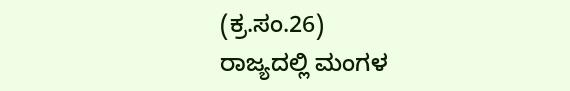(ಕ್ರ.ಸಂ.26)
ರಾಜ್ಯದಲ್ಲಿ ಮಂಗಳ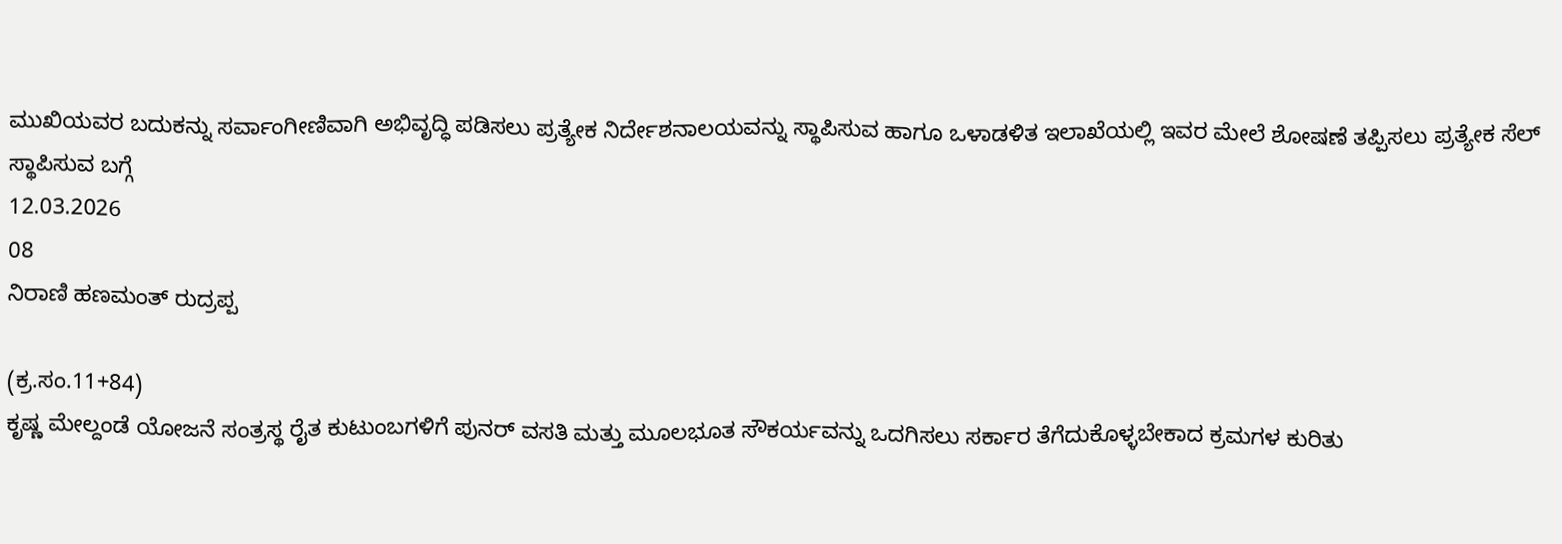ಮುಖಿಯವರ ಬದುಕನ್ನು ಸರ್ವಾಂಗೀಣಿವಾಗಿ ಅಭಿವೃದ್ಧಿ ಪಡಿಸಲು ಪ್ರತ್ಯೇಕ ನಿರ್ದೇಶನಾಲಯವನ್ನು ಸ್ಥಾಪಿಸುವ ಹಾಗೂ ಒಳಾಡಳಿತ ಇಲಾಖೆಯಲ್ಲಿ ಇವರ ಮೇಲೆ ಶೋಷಣೆ ತಪ್ಪಿಸಲು ಪ್ರತ್ಯೇಕ ಸೆಲ್ ಸ್ಥಾಪಿಸುವ ಬಗ್ಗೆ
12.03.2026
08
ನಿರಾಣಿ ಹಣಮಂತ್ ರುದ್ರಪ್ಪ

(ಕ್ರ.ಸಂ.11+84)
ಕೃಷ್ಣ ಮೇಲ್ದಂಡೆ ಯೋಜನೆ ಸಂತ್ರಸ್ಥ ರೈತ ಕುಟುಂಬಗಳಿಗೆ ಪುನರ್ ವಸತಿ ಮತ್ತು ಮೂಲಭೂತ ಸೌಕರ್ಯವನ್ನು ಒದಗಿಸಲು ಸರ್ಕಾರ ತೆಗೆದುಕೊಳ್ಳಬೇಕಾದ ಕ್ರಮಗಳ ಕುರಿತು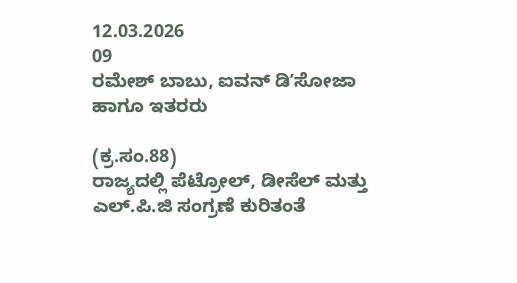12.03.2026
09
ರಮೇಶ್ ಬಾಬು, ಐವನ್ ಡಿʼಸೋಜಾ ಹಾಗೂ ಇತರರು

(ಕ್ರ.ಸಂ.88)
ರಾಜ್ಯದಲ್ಲಿ ಪೆಟ್ರೋಲ್, ಡೀಸೆಲ್ ಮತ್ತು ಎಲ್.ಪಿ.ಜಿ ಸಂಗ್ರಣೆ ಕುರಿತಂತೆ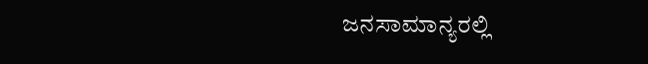ಜನಸಾಮಾನ್ಯರಲ್ಲಿ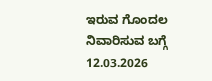ಇರುವ ಗೊಂದಲ ನಿವಾರಿಸುವ ಬಗ್ಗೆ
12.03.2026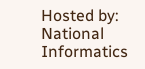Hosted by: National Informatics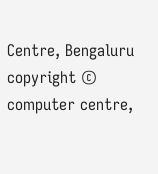Centre, Bengaluru
copyright © computer centre,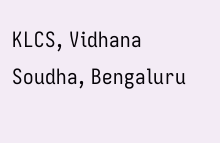KLCS, Vidhana Soudha, Bengaluru